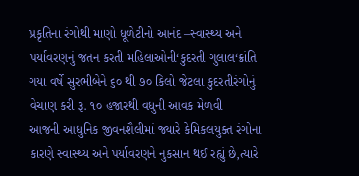પ્રકૃતિના રંગોથી માણો ધૂળેટીનો આનંદ –સ્વાસ્થ્ય અને પર્યાવરણનું જતન કરતી મહિલાઓની‘કુદરતી ગુલાલ‘ક્રાંતિ
ગયા વર્ષે સુરભીબેને ૬૦ થી ૭૦ કિલો જેટલા કુદરતીરંગોનું વેચાણ કરી રૂ. ૧૦ હજારથી વધુની આવક મેળવી
આજની આધુનિક જીવનશૈલીમાં જ્યારે કેમિકલયુક્ત રંગોના કારણે સ્વાસ્થ્ય અને પર્યાવરણને નુકસાન થઈ રહ્યું છે,ત્યારે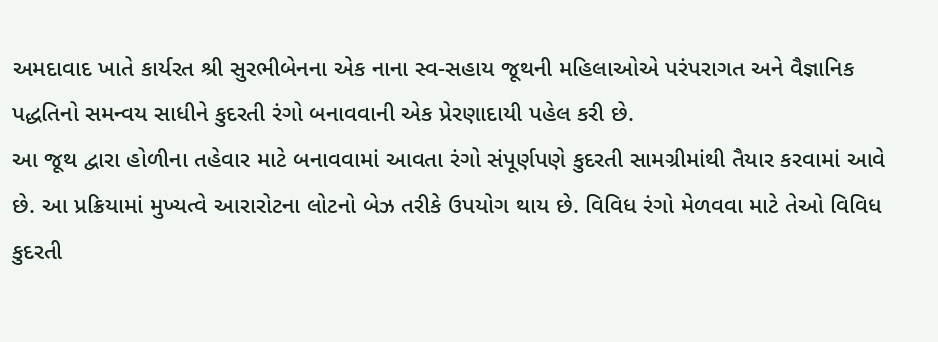અમદાવાદ ખાતે કાર્યરત શ્રી સુરભીબેનના એક નાના સ્વ-સહાય જૂથની મહિલાઓએ પરંપરાગત અને વૈજ્ઞાનિક પદ્ધતિનો સમન્વય સાધીને કુદરતી રંગો બનાવવાની એક પ્રેરણાદાયી પહેલ કરી છે.
આ જૂથ દ્વારા હોળીના તહેવાર માટે બનાવવામાં આવતા રંગો સંપૂર્ણપણે કુદરતી સામગ્રીમાંથી તૈયાર કરવામાં આવે છે. આ પ્રક્રિયામાં મુખ્યત્વે આરારોટના લોટનો બેઝ તરીકે ઉપયોગ થાય છે. વિવિધ રંગો મેળવવા માટે તેઓ વિવિધ કુદરતી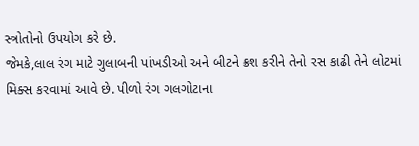સ્ત્રોતોનો ઉપયોગ કરે છે.
જેમકે,લાલ રંગ માટે ગુલાબની પાંખડીઓ અને બીટને ક્રશ કરીને તેનો રસ કાઢી તેને લોટમાં મિક્સ કરવામાં આવે છે. પીળો રંગ ગલગોટાના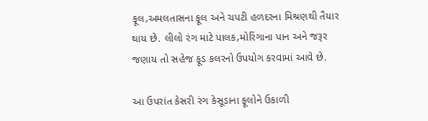ફૂલ,અમલતાસના ફૂલ અને ચપટી હળદરના મિશ્રણથી તૈયાર થાય છે. લીલો રંગ માટે પાલક,મોરિંગાના પાન અને જરૂર જણાય તો સહેજ ફૂડ કલરનો ઉપયોગ કરવામાં આવે છે.

આ ઉપરાંત કેસરી રંગ કેસૂડાના ફૂલોને ઉકાળી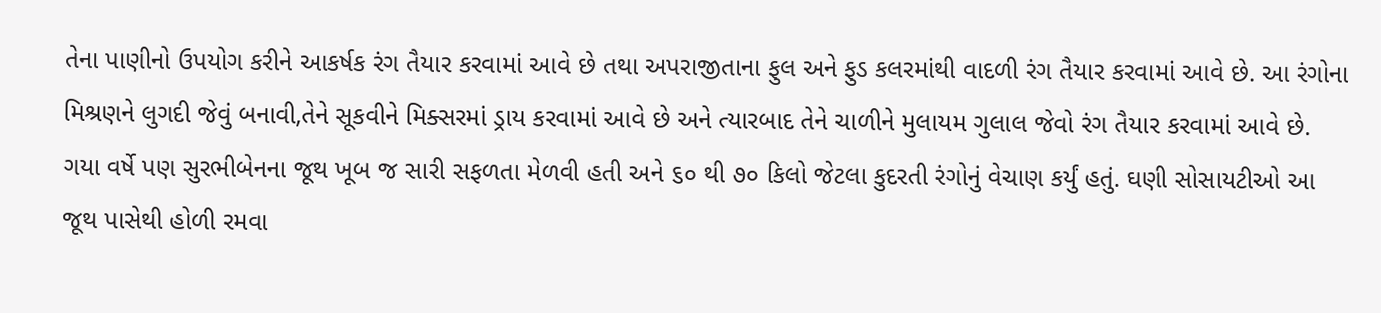તેના પાણીનો ઉપયોગ કરીને આકર્ષક રંગ તૈયાર કરવામાં આવે છે તથા અપરાજીતાના ફુલ અને ફુડ કલરમાંથી વાદળી રંગ તૈયાર કરવામાં આવે છે. આ રંગોના મિશ્રણને લુગદી જેવું બનાવી,તેને સૂકવીને મિક્સરમાં ડ્રાય કરવામાં આવે છે અને ત્યારબાદ તેને ચાળીને મુલાયમ ગુલાલ જેવો રંગ તૈયાર કરવામાં આવે છે.
ગયા વર્ષે પણ સુરભીબેનના જૂથ ખૂબ જ સારી સફળતા મેળવી હતી અને ૬૦ થી ૭૦ કિલો જેટલા કુદરતી રંગોનું વેચાણ કર્યું હતું. ઘણી સોસાયટીઓ આ જૂથ પાસેથી હોળી રમવા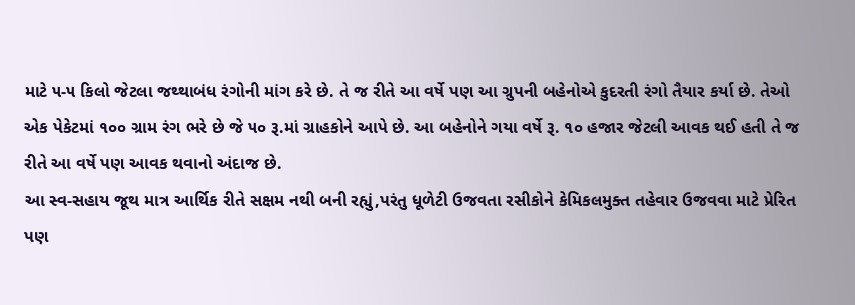માટે ૫-૫ કિલો જેટલા જથ્થાબંધ રંગોની માંગ કરે છે. તે જ રીતે આ વર્ષે પણ આ ગ્રુપની બહેનોએ કુદરતી રંગો તૈયાર કર્યા છે. તેઓ એક પેકેટમાં ૧૦૦ ગ્રામ રંગ ભરે છે જે ૫૦ રૂ.માં ગ્રાહકોને આપે છે. આ બહેનોને ગયા વર્ષે રૂ. ૧૦ હજાર જેટલી આવક થઈ હતી તે જ રીતે આ વર્ષે પણ આવક થવાનો અંદાજ છે.
આ સ્વ-સહાય જૂથ માત્ર આર્થિક રીતે સક્ષમ નથી બની રહ્યું,પરંતુ ધૂળેટી ઉજવતા રસીકોને કેમિકલમુક્ત તહેવાર ઉજવવા માટે પ્રેરિત પણ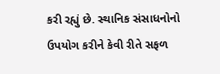કરી રહ્યું છે. સ્થાનિક સંસાધનોનો ઉપયોગ કરીને કેવી રીતે સફળ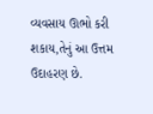વ્યવસાય ઊભો કરી શકાય,તેનું આ ઉત્તમ ઉદાહરણ છે.